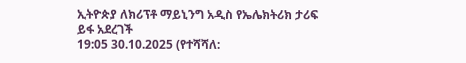ኢትዮጵያ ለክሪፕቶ ማይኒንግ አዲስ የኤሌክትሪክ ታሪፍ ይፋ አደረገች
19:05 30.10.2025 (የተሻሻለ: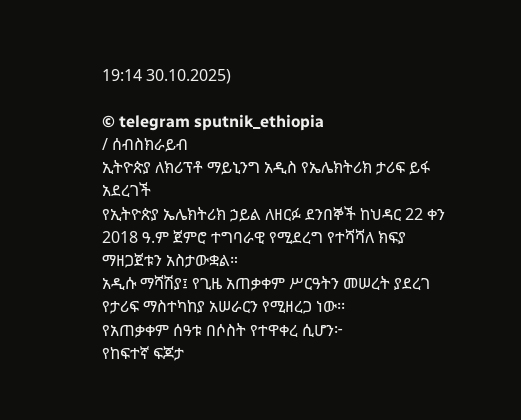19:14 30.10.2025)

© telegram sputnik_ethiopia
/ ሰብስክራይብ
ኢትዮጵያ ለክሪፕቶ ማይኒንግ አዲስ የኤሌክትሪክ ታሪፍ ይፋ አደረገች
የኢትዮጵያ ኤሌክትሪክ ኃይል ለዘርፉ ደንበኞች ከህዳር 22 ቀን 2018 ዓ.ም ጀምሮ ተግባራዊ የሚደረግ የተሻሻለ ክፍያ ማዘጋጀቱን አስታውቋል።
አዲሱ ማሻሽያ፤ የጊዜ አጠቃቀም ሥርዓትን መሠረት ያደረገ የታሪፍ ማስተካከያ አሠራርን የሚዘረጋ ነው፡፡
የአጠቃቀም ሰዓቱ በሶስት የተዋቀረ ሲሆን፦
የከፍተኛ ፍጆታ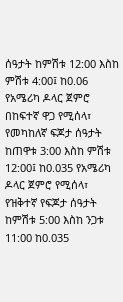ሰዓታት ከምሽቱ 12:00 እስከ ምሽቱ 4:00፤ ከ0.06 የአሜሪካ ዶላር ጀምሮ በከፍተኛ ዋጋ የሚሰላ፣
የመካከለኛ ፍጆታ ሰዓታት ከጠዋቱ 3:00 እስከ ምሽቱ 12:00፤ ከ0.035 የአሜሪካ ዶላር ጀምሮ የሚሰላ፣
የዝቅተኛ የፍጆታ ሰዓታት ከምሽቱ 5:00 እስከ ንጋቱ 11:00 ከ0.035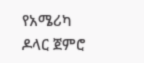የአሜሪካ ዶላር ጀምሮ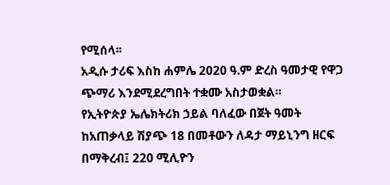የሚሰላ፡፡
አዲሱ ታሪፍ እስከ ሐምሌ 2020 ዓ.ም ድረስ ዓመታዊ የዋጋ ጭማሪ እንደሚደረግበት ተቋሙ አስታወቋል።
የኢትዮጵያ ኤሌክትሪክ ኃይል ባለፈው በጀት ዓመት ከአጠቃላይ ሽያጭ 18 በመቶውን ለዳታ ማይኒንግ ዘርፍ በማቅረብ፤ 220 ሚሊዮን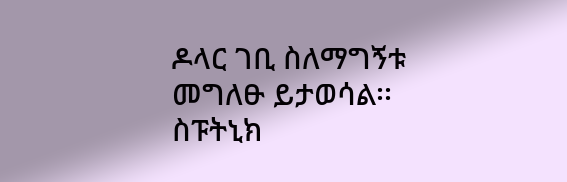ዶላር ገቢ ስለማግኝቱ መግለፁ ይታወሳል፡፡
ስፑትኒክ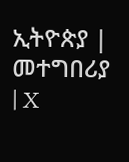ኢትዮጵያ | መተግበሪያ | X